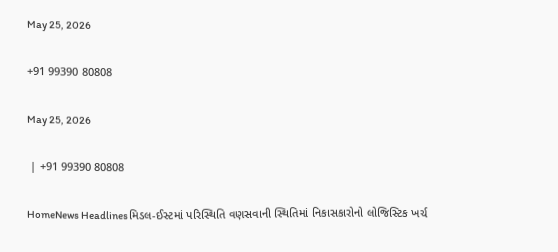May 25, 2026

+91 99390 80808

May 25, 2026

 | +91 99390 80808

HomeNews Headlinesમિડલ-ઈસ્ટમાં પરિસ્થિતિ વણસવાની સ્થિતિમાં નિકાસકારોનો લોજિસ્ટિક ખર્ચ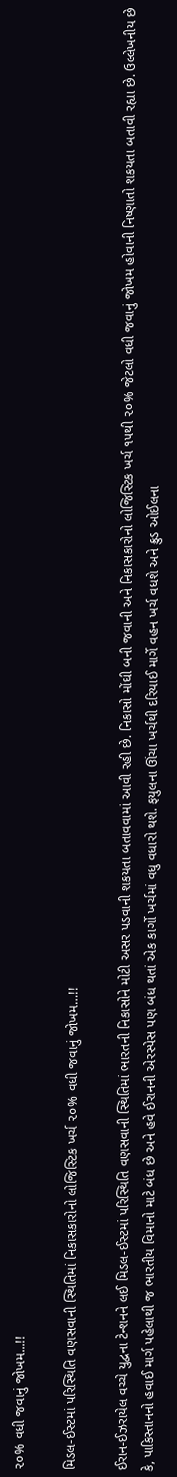૨૦% વધી જવાનું જોખમ...!!

મિડલ-ઈસ્ટમાં પરિસ્થિતિ વણસવાની સ્થિતિમાં નિકાસકારોનો લોજિસ્ટિક ખર્ચ ૨૦% વધી જવાનું જોખમ…!!

ઈરાન-ઈઝરાયેલ વચ્ચે યુદ્વના ટેન્શનને લઈ મિડલ-ઈસ્ટમાં પરિસ્થિતિ વણસવાની સ્થિતિમાં ભારતની નિકાસોને મોટી અસર પડવાની શકયતા બતાવવામાં આવી રહી છે. નિકાસો મોંઘી બની જવાની અને નિકાસકારોનો લોજિસ્ટિક ખર્ચ ૧૫થી ૨૦% જેટલો વધી જવાનું જોખમ હોવાની નિષ્ણાતો શકયતા બતાવી રહ્યા છે. ઉલ્લેખનીય છે કે, પાકિસ્તાનનો હવાઈ માર્ગ પહેલાથી જ ભારતીય વિમાનો માટે બંધ છે અને હવે ઈરાનની એરસ્પેસ પણ બંધ થતાં એક કાર્ગો ખર્ચમાં વધુ વધારો થશે. ફયુલના ઊંચા ખર્ચથી દરિયાઈ માર્ગે વહન ખર્ચ વધશે અને ક્રુડ ઓઈલના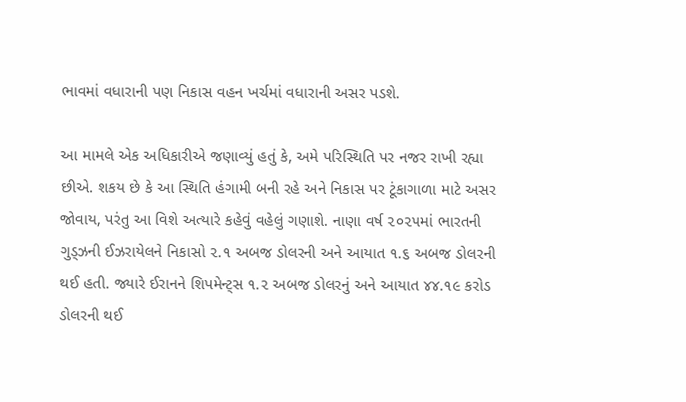ભાવમાં વધારાની પણ નિકાસ વહન ખર્ચમાં વધારાની અસર પડશે.

આ મામલે એક અધિકારીએ જણાવ્યું હતું કે, અમે પરિસ્થિતિ પર નજર રાખી રહ્યા છીએ. શકય છે કે આ સ્થિતિ હંગામી બની રહે અને નિકાસ પર ટૂંકાગાળા માટે અસર જોવાય, પરંતુ આ વિશે અત્યારે કહેવું વહેલું ગણાશે. નાણા વર્ષ ૨૦૨૫માં ભારતની ગુડ્ઝની ઈઝરાયેલને નિકાસો ૨.૧ અબજ ડોલરની અને આયાત ૧.૬ અબજ ડોલરની થઈ હતી. જ્યારે ઈરાનને શિપમેન્ટ્સ ૧.૨ અબજ ડોલરનું અને આયાત ૪૪.૧૯ કરોડ ડોલરની થઈ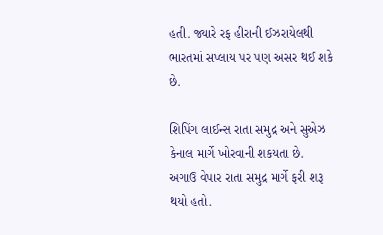હતી. જ્યારે રફ હીરાની ઈઝરાયેલથી ભારતમાં સપ્લાય પર પણ અસર થઈ શકે છે.

શિપિંગ લાઈન્સ રાતા સમુદ્ર અને સુએઝ કેનાલ માર્ગે ખોરવાની શકયતા છે. અગાઉ વેપાર રાતા સમુદ્ર માર્ગે ફરી શરૂ થયો હતો.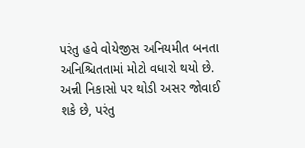પરંતુ હવે વોયેજીસ અનિયમીત બનતા અનિશ્ચિતતામાં મોટો વધારો થયો છે. અન્ની નિકાસો પર થોડી અસર જોવાઈ શકે છે, પરંતુ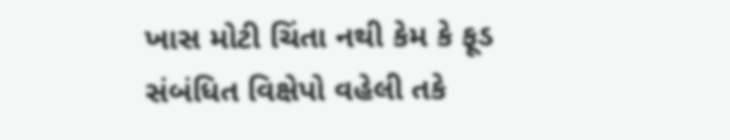ખાસ મોટી ચિંતા નથી કેમ કે ફૂડ સંબંધિત વિક્ષેપો વહેલી તકે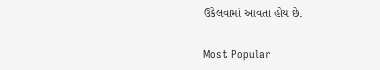ઉકેલવામાં આવતા હોય છે.

Most Popular